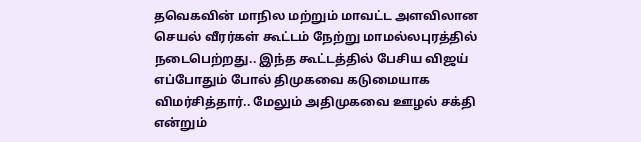தவெகவின் மாநில மற்றும் மாவட்ட அளவிலான செயல் வீரர்கள் கூட்டம் நேற்று மாமல்லபுரத்தில் நடைபெற்றது.. இந்த கூட்டத்தில் பேசிய விஜய் எப்போதும் போல் திமுகவை கடுமையாக விமர்சித்தார்.. மேலும் அதிமுகவை ஊழல் சக்தி என்றும்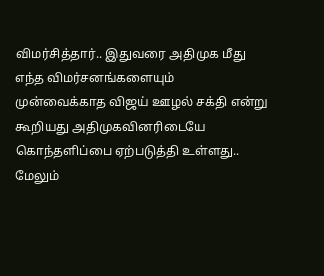விமர்சித்தார்.. இதுவரை அதிமுக மீது எந்த விமர்சனங்களையும் முன்வைக்காத விஜய் ஊழல் சக்தி என்று கூறியது அதிமுகவினரிடையே கொந்தளிப்பை ஏற்படுத்தி உள்ளது..
மேலும்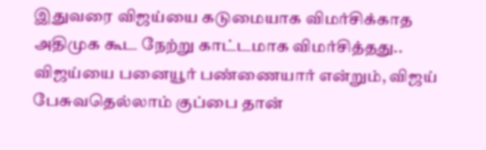இதுவரை விஜய்யை கடுமையாக விமர்சிக்காத அதிமுக கூட நேற்று காட்டமாக விமர்சித்தது.. விஜய்யை பனையூர் பண்ணையார் என்றும், விஜய் பேசுவதெல்லாம் குப்பை தான்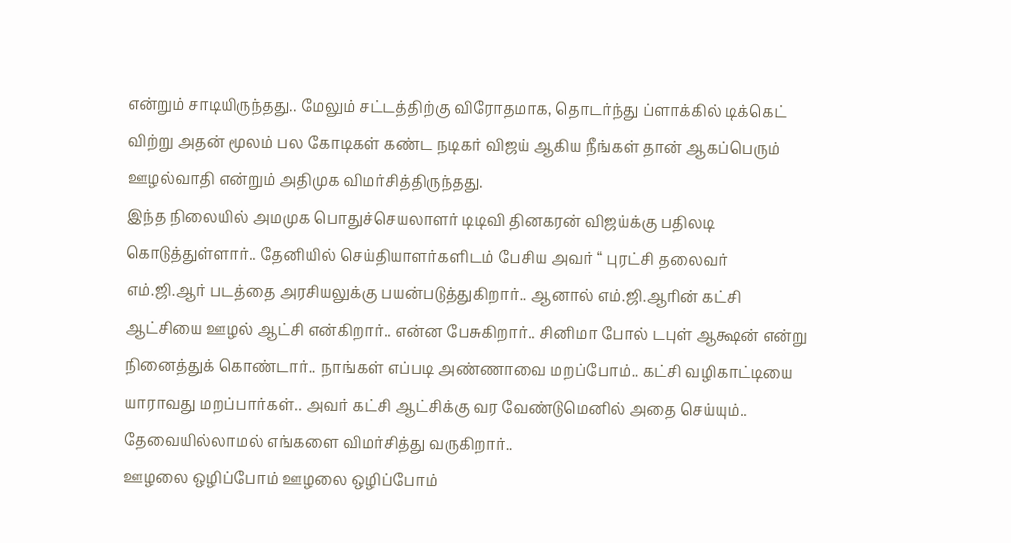என்றும் சாடியிருந்தது.. மேலும் சட்டத்திற்கு விரோதமாக, தொடர்ந்து ப்ளாக்கில் டிக்கெட் விற்று அதன் மூலம் பல கோடிகள் கண்ட நடிகர் விஜய் ஆகிய நீங்கள் தான் ஆகப்பெரும் ஊழல்வாதி என்றும் அதிமுக விமர்சித்திருந்தது.
இந்த நிலையில் அமமுக பொதுச்செயலாளர் டிடிவி தினகரன் விஜய்க்கு பதிலடி கொடுத்துள்ளார்.. தேனியில் செய்தியாளர்களிடம் பேசிய அவர் “ புரட்சி தலைவர் எம்.ஜி.ஆர் படத்தை அரசியலுக்கு பயன்படுத்துகிறார்.. ஆனால் எம்.ஜி.ஆரின் கட்சி ஆட்சியை ஊழல் ஆட்சி என்கிறார்.. என்ன பேசுகிறார்.. சினிமா போல் டபுள் ஆக்ஷன் என்று நினைத்துக் கொண்டார்.. நாங்கள் எப்படி அண்ணாவை மறப்போம்.. கட்சி வழிகாட்டியை யாராவது மறப்பார்கள்.. அவர் கட்சி ஆட்சிக்கு வர வேண்டுமெனில் அதை செய்யும்.. தேவையில்லாமல் எங்களை விமர்சித்து வருகிறார்..
ஊழலை ஒழிப்போம் ஊழலை ஒழிப்போம்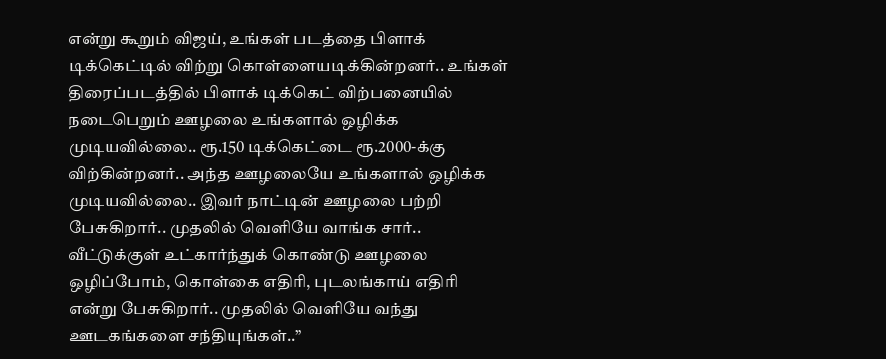என்று கூறும் விஜய், உங்கள் படத்தை பிளாக் டிக்கெட்டில் விற்று கொள்ளையடிக்கின்றனர்.. உங்கள் திரைப்படத்தில் பிளாக் டிக்கெட் விற்பனையில் நடைபெறும் ஊழலை உங்களால் ஒழிக்க முடியவில்லை.. ரூ.150 டிக்கெட்டை ரூ.2000-க்கு விற்கின்றனர்.. அந்த ஊழலையே உங்களால் ஒழிக்க முடியவில்லை.. இவர் நாட்டின் ஊழலை பற்றி பேசுகிறார்.. முதலில் வெளியே வாங்க சார்.. வீட்டுக்குள் உட்கார்ந்துக் கொண்டு ஊழலை ஒழிப்போம், கொள்கை எதிரி, புடலங்காய் எதிரி என்று பேசுகிறார்.. முதலில் வெளியே வந்து ஊடகங்களை சந்தியுங்கள்..”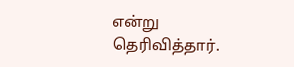என்று தெரிவித்தார்.